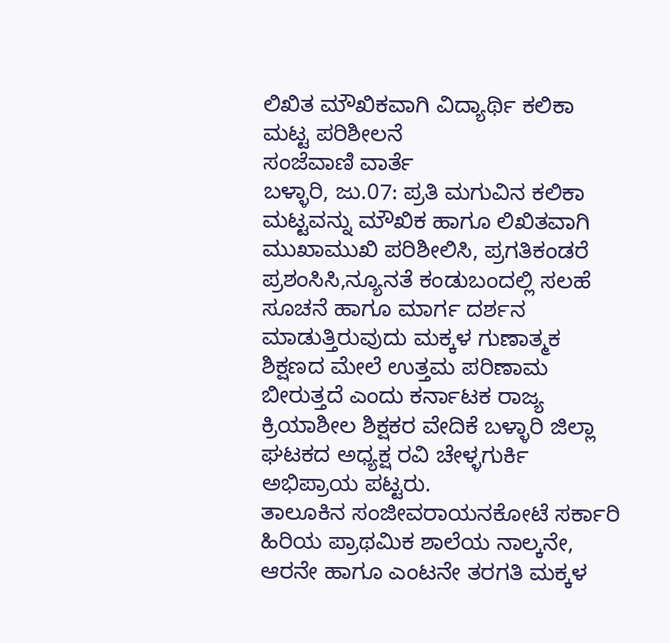ಲಿಖಿತ ಮೌಖಿಕವಾಗಿ ವಿದ್ಯಾರ್ಥಿ ಕಲಿಕಾ ಮಟ್ಟ ಪರಿಶೀಲನೆ
ಸಂಜೆವಾಣಿ ವಾರ್ತೆ
ಬಳ್ಳಾರಿ, ಜು.07: ಪ್ರತಿ ಮಗುವಿನ ಕಲಿಕಾ ಮಟ್ಟವನ್ನು ಮೌಖಿಕ ಹಾಗೂ ಲಿಖಿತವಾಗಿ ಮುಖಾಮುಖಿ ಪರಿಶೀಲಿಸಿ, ಪ್ರಗತಿಕಂಡರೆ ಪ್ರಶಂಸಿಸಿ,ನ್ಯೂನತೆ ಕಂಡುಬಂದಲ್ಲಿ ಸಲಹೆ ಸೂಚನೆ ಹಾಗೂ ಮಾರ್ಗ ದರ್ಶನ ಮಾಡುತ್ತಿರುವುದು ಮಕ್ಕಳ ಗುಣಾತ್ಮಕ ಶಿಕ್ಷಣದ ಮೇಲೆ ಉತ್ತಮ ಪರಿಣಾಮ ಬೀರುತ್ತದೆ ಎಂದು ಕರ್ನಾಟಕ ರಾಜ್ಯ ಕ್ರಿಯಾಶೀಲ ಶಿಕ್ಷಕರ ವೇದಿಕೆ ಬಳ್ಳಾರಿ ಜಿಲ್ಲಾ ಘಟಕದ ಅಧ್ಯಕ್ಷ ರವಿ ಚೇಳ್ಳಗುರ್ಕಿ ಅಭಿಪ್ರಾಯ ಪಟ್ಟರು.
ತಾಲೂಕಿನ ಸಂಜೀವರಾಯನಕೋಟೆ ಸರ್ಕಾರಿ ಹಿರಿಯ ಪ್ರಾಥಮಿಕ ಶಾಲೆಯ ನಾಲ್ಕನೇ, ಆರನೇ ಹಾಗೂ ಎಂಟನೇ ತರಗತಿ ಮಕ್ಕಳ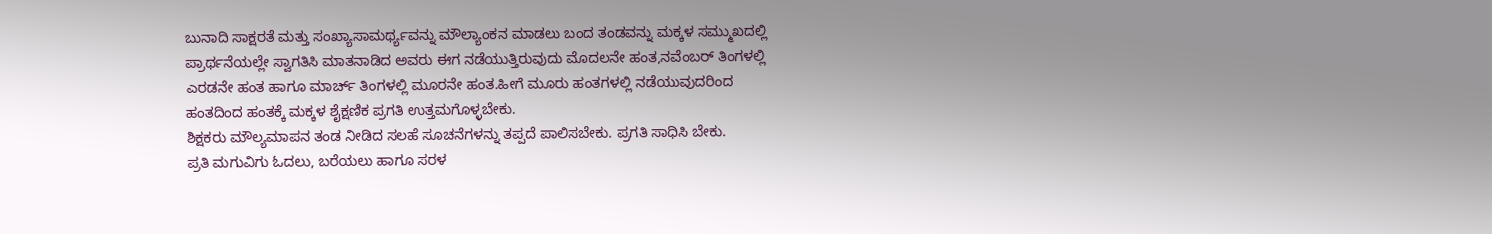ಬುನಾದಿ ಸಾಕ್ಷರತೆ ಮತ್ತು ಸಂಖ್ಯಾಸಾಮರ್ಥ್ಯವನ್ನು ಮೌಲ್ಯಾಂಕನ ಮಾಡಲು ಬಂದ ತಂಡವನ್ನು ಮಕ್ಕಳ ಸಮ್ಮುಖದಲ್ಲಿ ಪ್ರಾರ್ಥನೆಯಲ್ಲೇ ಸ್ವಾಗತಿಸಿ ಮಾತನಾಡಿದ ಅವರು ಈಗ ನಡೆಯುತ್ತಿರುವುದು ಮೊದಲನೇ ಹಂತ,ನವೆಂಬರ್ ತಿಂಗಳಲ್ಲಿ ಎರಡನೇ ಹಂತ ಹಾಗೂ ಮಾರ್ಚ್ ತಿಂಗಳಲ್ಲಿ ಮೂರನೇ ಹಂತ.ಹೀಗೆ ಮೂರು ಹಂತಗಳಲ್ಲಿ ನಡೆಯುವುದರಿಂದ ಹಂತದಿಂದ ಹಂತಕ್ಕೆ ಮಕ್ಕಳ ಶೈಕ್ಷಣಿಕ ಪ್ರಗತಿ ಉತ್ತಮಗೊಳ್ಳಬೇಕು.
ಶಿಕ್ಷಕರು ಮೌಲ್ಯಮಾಪನ ತಂಡ ನೀಡಿದ ಸಲಹೆ ಸೂಚನೆಗಳನ್ನು ತಪ್ಪದೆ ಪಾಲಿಸಬೇಕು. ಪ್ರಗತಿ ಸಾಧಿಸಿ ಬೇಕು.
ಪ್ರತಿ ಮಗುವಿಗು ಓದಲು, ಬರೆಯಲು ಹಾಗೂ ಸರಳ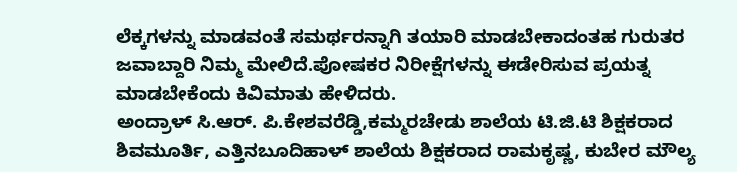ಲೆಕ್ಕಗಳನ್ನು ಮಾಡವಂತೆ ಸಮರ್ಥರನ್ನಾಗಿ ತಯಾರಿ ಮಾಡಬೇಕಾದಂತಹ ಗುರುತರ ಜವಾಬ್ದಾರಿ ನಿಮ್ಮ ಮೇಲಿದೆ.ಪೋಷಕರ ನಿರೀಕ್ಷೆಗಳನ್ನು ಈಡೇರಿಸುವ ಪ್ರಯತ್ನ ಮಾಡಬೇಕೆಂದು ಕಿವಿಮಾತು ಹೇಳಿದರು.
ಅಂದ್ರಾಳ್ ಸಿ.ಆರ್. ಪಿ.ಕೇಶವರೆಡ್ಡಿ,ಕಮ್ಮರಚೇಡು ಶಾಲೆಯ ಟಿ.ಜಿ.ಟಿ ಶಿಕ್ಷಕರಾದ ಶಿವಮೂರ್ತಿ, ಎತ್ತಿನಬೂದಿಹಾಳ್ ಶಾಲೆಯ ಶಿಕ್ಷಕರಾದ ರಾಮಕೃಷ್ಣ, ಕುಬೇರ ಮೌಲ್ಯ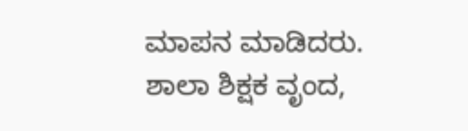ಮಾಪನ ಮಾಡಿದರು.
ಶಾಲಾ ಶಿಕ್ಷಕ ವೃಂದ,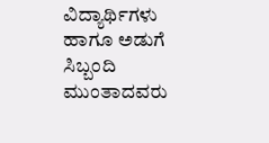ವಿದ್ಯಾರ್ಥಿಗಳು ಹಾಗೂ ಅಡುಗೆ ಸಿಬ್ಬಂದಿ ಮುಂತಾದವರು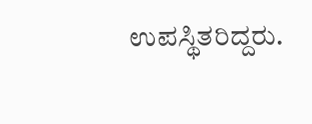ಉಪಸ್ಥಿತರಿದ್ದರು.